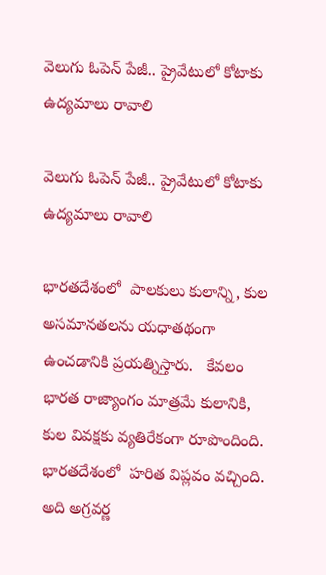వెలుగు ఓపెన్ పేజీ.. ప్రైవేటులో కోటాకు ఉద్యమాలు రావాలి

వెలుగు ఓపెన్ పేజీ.. ప్రైవేటులో కోటాకు ఉద్యమాలు రావాలి

భారతదేశంలో  పాలకులు కులాన్ని, కుల అసమానతలను యధాతథంగా ఉంచడానికి ప్రయత్నిస్తారు.   కేవలం భారత రాజ్యాంగం మాత్రమే కులానికి, కుల వివక్షకు వ్యతిరేకంగా రూపొందింది. భారతదేశంలో  హరిత విప్లవం వచ్చింది.  అది అగ్రవర్ణ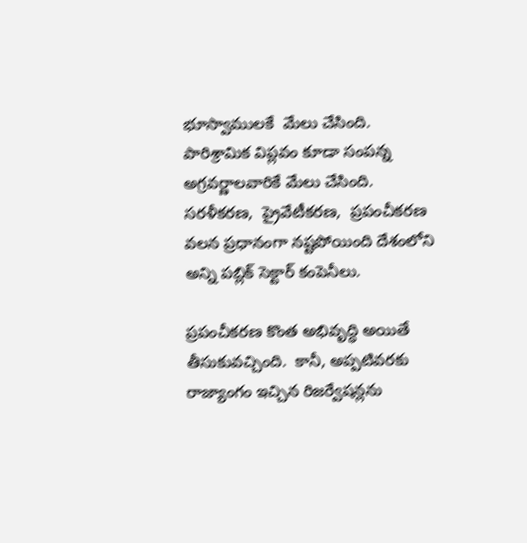భూస్వాములకే  మేలు చేసింది.  పారిశ్రామిక విప్లవం కూడా సంపన్న అగ్రవర్ణాలవారికే మేలు చేసింది.  సరళీకరణ,  ప్రైవేటీకరణ,  ప్రపంచీకరణ వలన ప్రధానంగా నష్టపోయింది దేశంలోని  అన్ని పబ్లిక్ సెక్టార్ కంపెనీలు.

ప్రపంచీకరణ కొంత అభివృద్ధి అయితే తీసుకువచ్చింది.  కానీ, అప్పటివరకు రాజ్యాంగం ఇచ్చిన రిజర్వేషన్లను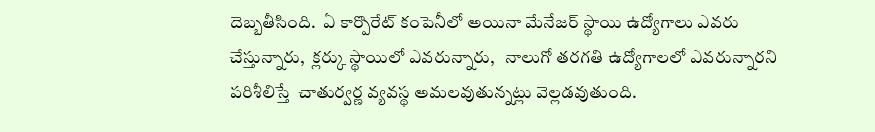దెబ్బతీసింది.  ఏ కార్పొరేట్ కంపెనీలో అయినా మేనేజర్ స్థాయి ఉద్యోగాలు ఎవరు చేస్తున్నారు,  క్లర్కు స్థాయిలో ఎవరున్నారు,   నాలుగో తరగతి ఉద్యోగాలలో ఎవరున్నారని పరిశీలిస్తే  చాతుర్వర్ణ వ్యవస్థ అమలవుతున్నట్లు వెల్లడవుతుంది.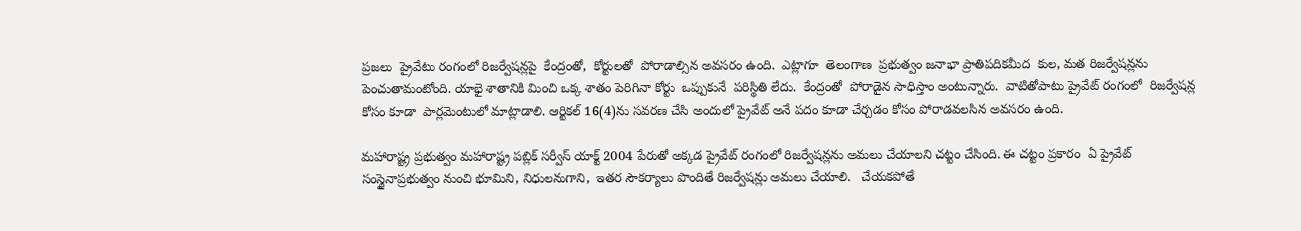ప్రజలు  ప్రైవేటు రంగంలో రిజర్వేషన్లపై  కేంద్రంతో,  కోర్టులతో  పోరాడాల్సిన అవసరం ఉంది.  ఎట్లాగూ  తెలంగాణ  ప్రభుత్వం జనాభా ప్రాతిపదికమీద  కుల, మత రిజర్వేషన్లను  పెంచుతామంటోంది. యాభై శాతానికి మించి ఒక్క శాతం పెరిగినా కోర్టు  ఒప్పుకునే  పరిస్థితి లేదు.  కేంద్రంతో  పోరాడైన సాధిస్తాం అంటున్నారు.  వాటితోపాటు ప్రైవేట్ రంగంలో  రిజర్వేషన్ల కోసం కూడా  పార్లమెంటులో మాట్లాడాలి. ఆర్టికల్ 16(4)ను సవరణ చేసి అందులో ప్రైవేట్ అనే పదం కూడా చేర్చడం కోసం పోరాడవలసిన అవసరం ఉంది.

మహారాష్ట్ర ప్రభుత్వం మహారాష్ట్ర పబ్లిక్ సర్వీస్ యాక్ట్ 2004 పేరుతో అక్కడ ప్రైవేట్ రంగంలో రిజర్వేషన్లను అమలు చేయాలని చట్టం చేసింది. ఈ చట్టం ప్రకారం  ఏ ప్రైవేట్ సంస్థైనాప్రభుత్వం నుంచి భూమిని, నిధులనుగాని,  ఇతర సౌకర్యాలు పొందితే రిజర్వేషన్లు అమలు చేయాలి.   చేయకపోతే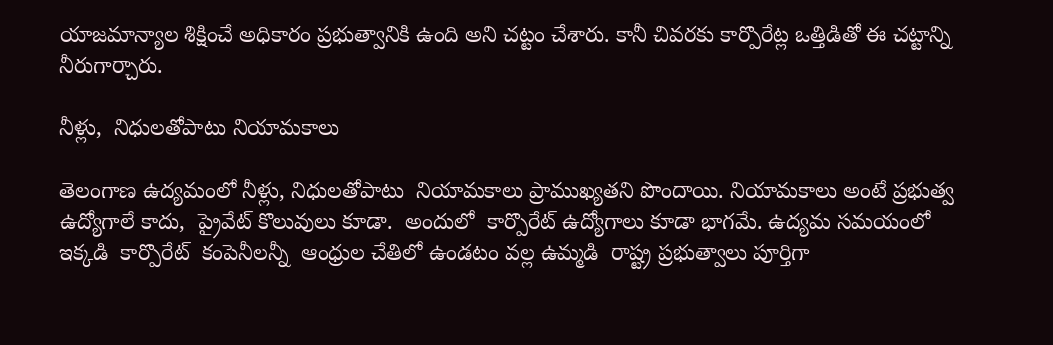యాజమాన్యాల శిక్షించే అధికారం ప్రభుత్వానికి ఉంది అని చట్టం చేశారు. కానీ చివరకు కార్పొరేట్ల ఒత్తిడితో ఈ చట్టాన్ని నీరుగార్చారు.

నీళ్లు,  నిధులతోపాటు నియామకాలు

తెలంగాణ ఉద్యమంలో నీళ్లు, నిధులతోపాటు  నియామకాలు ప్రాముఖ్యతని పొందాయి. నియామకాలు అంటే ప్రభుత్వ ఉద్యోగాలే కాదు,  ప్రైవేట్ కొలువులు కూడా.  అందులో  కార్పొరేట్ ఉద్యోగాలు కూడా భాగమే. ఉద్యమ సమయంలో  ఇక్కడి  కార్పొరేట్  కంపెనీలన్నీ  ఆంధ్రుల చేతిలో ఉండటం వల్ల ఉమ్మడి  రాష్ట్ర ప్రభుత్వాలు పూర్తిగా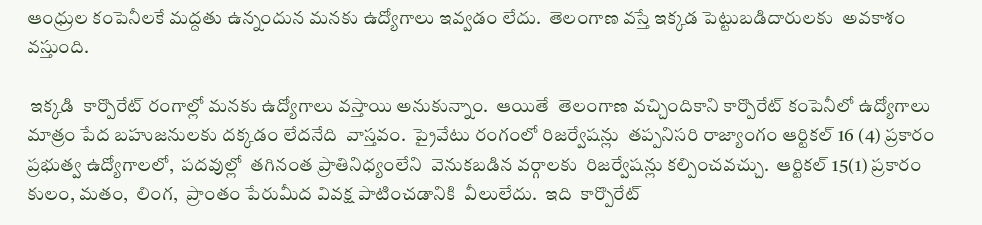ఆంధ్రుల కంపెనీలకే మద్దతు ఉన్నందున మనకు ఉద్యోగాలు ఇవ్వడం లేదు.  తెలంగాణ వస్తే ఇక్కడ పెట్టుబడిదారులకు  అవకాశం వస్తుంది.

 ఇక్కడి  కార్పొరేట్ రంగాల్లో మనకు ఉద్యోగాలు వస్తాయి అనుకున్నాం.  ఆయితే  తెలంగాణ వచ్చిందికాని కార్పొరేట్ కంపెనీలో ఉద్యోగాలు మాత్రం పేద బహుజనులకు దక్కడం లేదనేది  వాస్తవం.  ప్రైవేటు రంగంలో రిజర్వేషన్లు  తప్పనిసరి రాజ్యాంగం ఆర్టికల్ 16 (4) ప్రకారం  ప్రభుత్వ ఉద్యోగాలలో,  పదవుల్లో  తగినంత ప్రాతినిధ్యంలేని  వెనుకబడిన వర్గాలకు  రిజర్వేషన్లు కల్పించవచ్చు.  ఆర్టికల్ 15(1) ప్రకారం  కులం, మతం,  లింగ,  ప్రాంతం పేరుమీద వివక్ష పాటించడానికి  వీలులేదు.  ఇది  కార్పొరేట్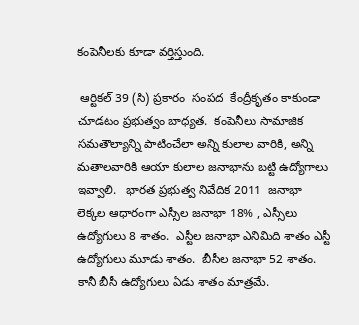కంపెనీలకు కూడా వర్తిస్తుంది.

 ఆర్టికల్ 39 (సి) ప్రకారం  సంపద  కేంద్రీకృతం కాకుండా చూడటం ప్రభుత్వం బాధ్యత.  కంపెనీలు సామాజిక సమతౌల్యాన్ని పాటించేలా అన్ని కులాల వారికి, అన్ని మతాలవారికి ఆయా కులాల జనాభాను బట్టి ఉద్యోగాలు ఇవ్వాలి.   భారత ప్రభుత్వ నివేదిక 2011  జనాభా లెక్కల ఆధారంగా ఎస్సీల జనాభా 18% , ఎస్సీలు ఉద్యోగులు 8 శాతం.  ఎస్టీల జనాభా ఎనిమిది శాతం ఎస్టీ ఉద్యోగులు మూడు శాతం.  బీసీల జనాభా 52 శాతం. కానీ బీసీ ఉద్యోగులు ఏడు శాతం మాత్రమే.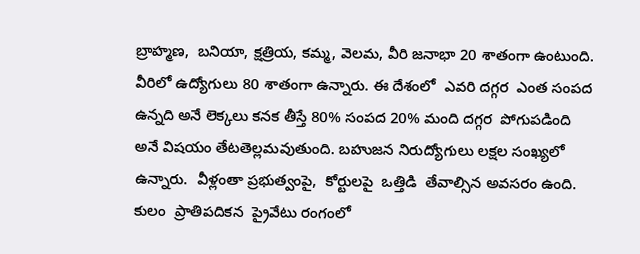బ్రాహ్మణ,  బనియా, క్షత్రియ, కమ్మ, వెలమ, వీరి జనాభా 20 శాతంగా ఉంటుంది. వీరిలో ఉద్యోగులు 80 శాతంగా ఉన్నారు. ఈ దేశంలో  ఎవరి దగ్గర  ఎంత సంపద ఉన్నది అనే లెక్కలు కనక తీస్తే 80% సంపద 20% మంది దగ్గర  పోగుపడింది అనే విషయం తేటతెల్లమవుతుంది. బహుజన నిరుద్యోగులు లక్షల సంఖ్యలో ఉన్నారు.  వీళ్లంతా ప్రభుత్వంపై,  కోర్టులపై  ఒత్తిడి  తేవాల్సిన అవసరం ఉంది.  కులం  ప్రాతిపదికన  ప్రైవేటు రంగంలో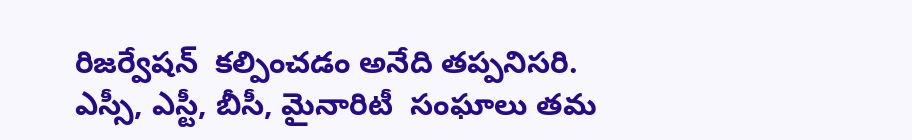రిజర్వేషన్  కల్పించడం అనేది తప్పనిసరి.   ఎస్సీ, ఎస్టీ, బీసీ, మైనారిటీ  సంఘాలు తమ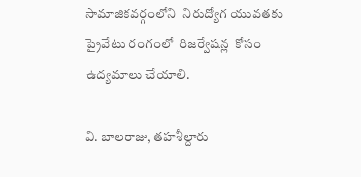సామాజికవర్గంలోని  నిరుద్యోగ యువతకు  ప్రైవేటు రంగంలో  రిజర్వేషన్ల  కోసం  ఉద్యమాలు చేయాలి.

వి. బాలరాజు, తహశీల్దారు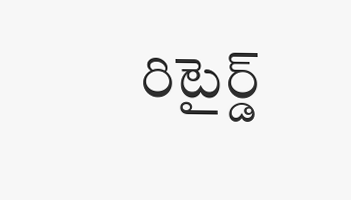రిటైర్డ్